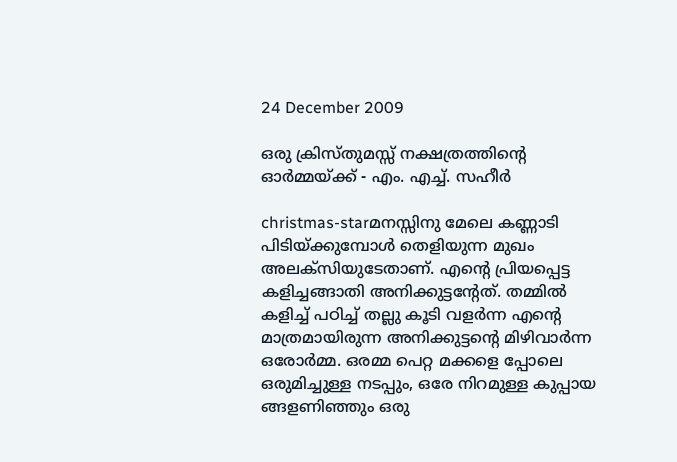24 December 2009

ഒരു ക്രിസ്തുമസ്സ്‌ നക്ഷത്രത്തിന്റെ ഓര്‍മ്മയ്ക്ക്‌ - എം. എച്ച്. സഹീര്‍

christmas-starമനസ്സിനു മേലെ കണ്ണാടി പിടിയ്ക്കുമ്പോള്‍ തെളിയുന്ന മുഖം അലക്സിയുടേതാണ്‌. എന്റെ പ്രിയപ്പെട്ട കളിച്ചങ്ങാതി അനിക്കുട്ടന്റേത്‌. തമ്മില്‍ കളിച്ച്‌ പഠിച്ച്‌ തല്ലു കൂടി വളര്‍ന്ന എന്റെ മാത്രമായിരുന്ന അനിക്കുട്ടന്റെ മിഴിവാര്‍ന്ന ഒരോര്‍മ്മ. ഒരമ്മ പെറ്റ മക്കളെ പ്പോലെ ഒരുമിച്ചുള്ള നടപ്പും, ഒരേ നിറമുള്ള കുപ്പായ ങ്ങളണിഞ്ഞും ഒരു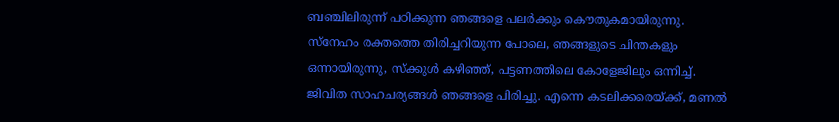ബഞ്ചിലിരുന്ന്‌ പഠിക്കുന്ന ഞങ്ങളെ പലര്‍ക്കും കൌതുകമായിരുന്നു. സ്നേഹം രക്തത്തെ തിരിച്ചറിയുന്ന പോലെ, ഞങ്ങളുടെ ചിന്തകളും ഒന്നായിരുന്നു, സ്ക്കുള്‍ കഴിഞ്ഞ്‌, പട്ടണത്തിലെ കോളേജിലും ഒന്നിച്ച്‌. ജിവിത സാഹചര്യങ്ങള്‍ ഞങ്ങളെ പിരിച്ചു. എന്നെ കടലിക്കരെയ്ക്ക്‌, മണല്‍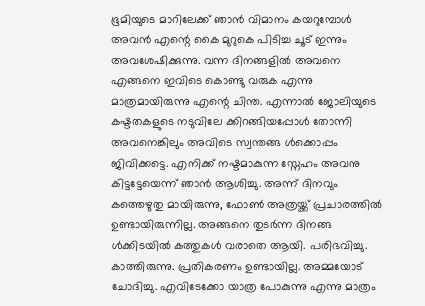ഭൂമിയുടെ മാറിലേക്ക്‌ ഞാന്‍ വിമാനം കയറുമ്പോള്‍ അവന്‍ എന്റെ കൈ മുറുകെ പിടിച്ച ചൂട്‌ ഇന്നും അവശേഷിക്കുന്നു. വന്ന ദിനങ്ങളില്‍ അവനെ എങ്ങനെ ഇവിടെ കൊണ്ടു വരുക എന്നു മാത്രമായിരുന്നു എന്റെ ചിന്ത. എന്നാല്‍ ജോലിയുടെ കഷ്ടതകളുടെ നടുവിലേ ക്കിറങ്ങിയപ്പോള്‍ തോന്നി അവനെങ്കിലും അവിടെ സ്വന്തങ്ങ ള്‍ക്കൊപ്പം ജിവിക്കട്ടെ. എനിക്ക്‌ നഷ്ടമാകുന്ന സ്നേഹം അവനു കിട്ടട്ടേയെന്ന്‌ ഞാന്‍ ആശിച്ചു. അന്ന്‌ ദിനവും കത്തെഴുതു മായിരുന്നു, ഫോണ്‍ അത്രയ്ക്ക്‌ പ്രചാരത്തില്‍ ഉണ്ടായിരുന്നില്ല. അങ്ങനെ തുടര്‍ന്ന ദിനങ്ങ ള്‍ക്കിടയില്‍ കത്തുകള്‍ വരാതെ ആയി. പരിഭവിച്ചു. കാത്തിരുന്നു. പ്രതികരണം ഉണ്ടായില്ല. അമ്മയോട്‌ ചോദിച്ചു. എവിടേക്കോ യാത്ര പോകുന്നു എന്നു മാത്രം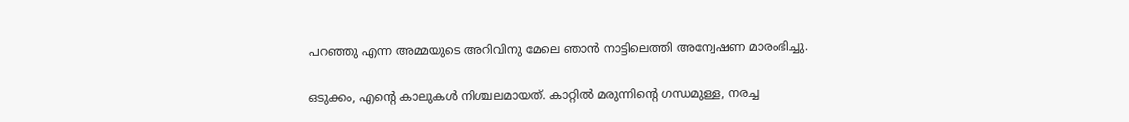പറഞ്ഞു എന്ന അമ്മയുടെ അറിവിനു മേലെ ഞാന്‍ നാട്ടിലെത്തി അന്വേഷണ മാരംഭിച്ചു.

ഒടുക്കം, എന്റെ കാലുകള്‍ നിശ്ചലമായത്‌. കാറ്റില്‍ മരുന്നിന്റെ ഗന്ധമുള്ള, നരച്ച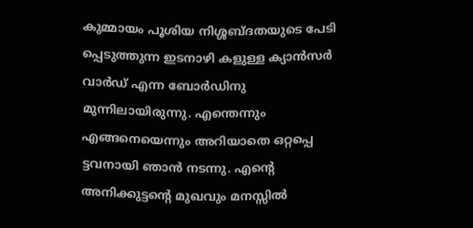കുമ്മായം പൂശിയ നിശ്ശബ്ദതയുടെ പേടി പ്പെടുത്തുന്ന ഇടനാഴി കളുള്ള ക്യാന്‍സര്‍ വാര്‍ഡ്‌ എന്ന ബോര്‍ഡിനു മുന്നിലായിരുന്നു. എന്തെന്നും എങ്ങനെയെന്നും അറിയാതെ ഒറ്റപ്പെ ട്ടവനായി ഞാന്‍ നടന്നു. എന്റെ അനിക്കുട്ടന്റെ മുഖവും മനസ്സില്‍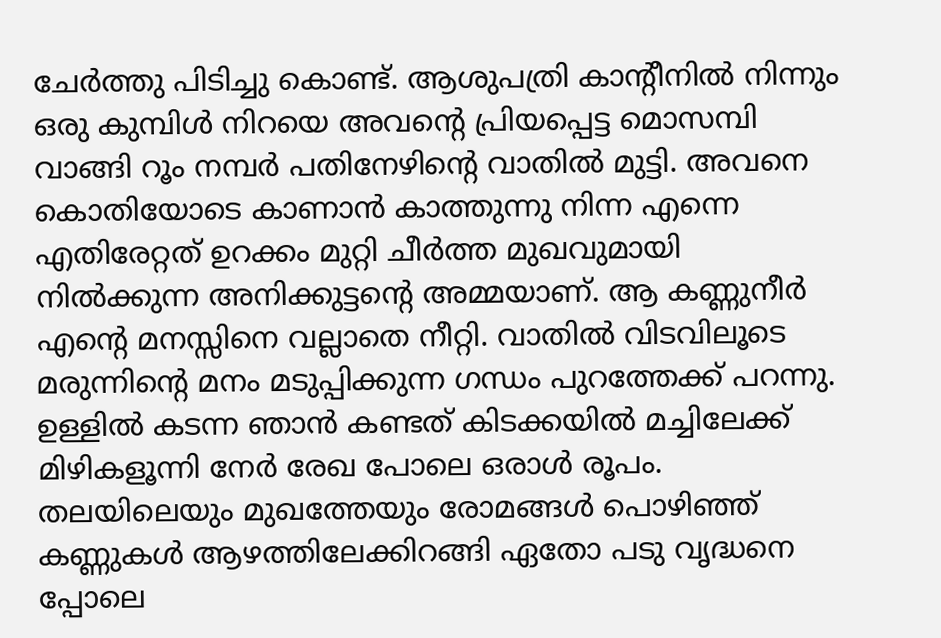ചേര്‍ത്തു പിടിച്ചു കൊണ്ട്‌. ആശുപത്രി കാന്റീനില്‍ നിന്നും ഒരു കുമ്പിള്‍ നിറയെ അവന്റെ പ്രിയപ്പെട്ട മൊസമ്പി വാങ്ങി റൂം നമ്പര്‍ പതിനേഴിന്റെ വാതില്‍ മുട്ടി. അവനെ കൊതിയോടെ കാണാന്‍ കാത്തുന്നു നിന്ന എന്നെ എതിരേറ്റത്‌ ഉറക്കം മുറ്റി ചീര്‍ത്ത മുഖവുമായി നില്‍ക്കുന്ന അനിക്കുട്ടന്റെ അമ്മയാണ്‌. ആ കണ്ണുനീര്‍ എന്റെ മനസ്സിനെ വല്ലാതെ നീറ്റി. വാതില്‍ വിടവിലൂടെ മരുന്നിന്റെ മനം മടുപ്പിക്കുന്ന ഗന്ധം പുറത്തേക്ക്‌ പറന്നു. ഉള്ളില്‍ കടന്ന ഞാന്‍ കണ്ടത്‌ കിടക്കയില്‍ മച്ചിലേക്ക്‌ മിഴികളൂന്നി നേര്‍ രേഖ പോലെ ഒരാള്‍ രൂപം. തലയിലെയും മുഖത്തേയും രോമങ്ങള്‍ പൊഴിഞ്ഞ്‌ കണ്ണുകള്‍ ആഴത്തിലേക്കിറങ്ങി ഏതോ പടു വൃദ്ധനെ പ്പോലെ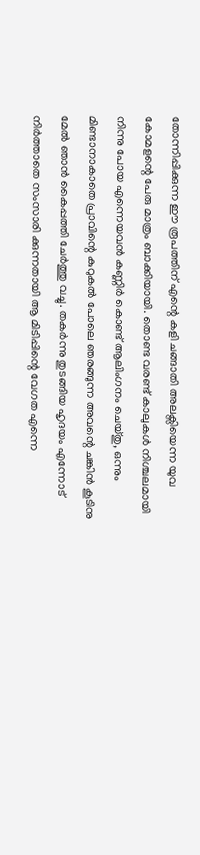തോന്നിപ്പിക്കുന്ന ഈ രൂപത്തിന്‌ എന്റെ കളി ചങ്ങാതി അലക്സിയെന്ന യുവ കോമളന്റെ പേരു മാത്രം ബാക്കിയായി. തൊണ്ട വരണ്ട്‌ കാലുകള്‍ നിശ്ചലമായി നിന്നു പോയ എന്നെയവന്‍ കണ്ണിര്‍ കൊണ്ട്‌ ആലിംഗനം ചെയ്തു, ഒന്നും മിണ്ടാനാകാതെ പ്രാവിന്റെ കുറുകല്‍ പോലെ ഞരങ്ങുന്ന അവന്റെ ചങ്കിന്‍ കൂടിനു മേല്‍ ഞാന്‍ കൈപ്പത്തി ചേര്‍ത്തു വച്ചു. തകര്‍ന്നു തുടങ്ങിയ ഹൃദയം എന്നോട്‌ നിര്‍ത്താതെ സംസാരി ക്കുന്നതായി ആ മിടിപ്പിന്റെ വേഗത എന്നെ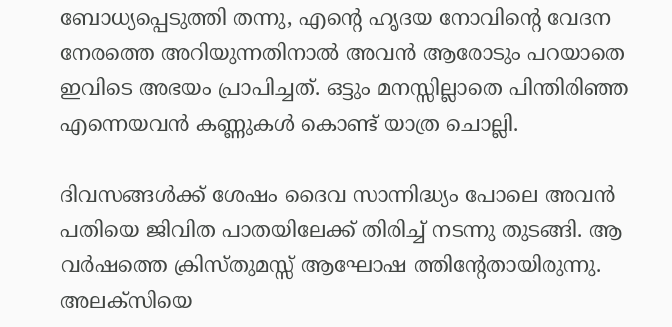ബോധ്യപ്പെടുത്തി തന്നു, എന്റെ ഹൃദയ നോവിന്റെ വേദന നേരത്തെ അറിയുന്നതിനാല്‍ അവന്‍ ആരോടും പറയാതെ ഇവിടെ അഭയം പ്രാപിച്ചത്‌. ഒട്ടും മനസ്സില്ലാതെ പിന്തിരിഞ്ഞ എന്നെയവന്‍ കണ്ണുകള്‍ കൊണ്ട്‌ യാത്ര ചൊല്ലി.

ദിവസങ്ങള്‍ക്ക്‌ ശേഷം ദൈവ സാന്നിദ്ധ്യം പോലെ അവന്‍ പതിയെ ജിവിത പാതയിലേക്ക്‌ തിരിച്ച്‌ നടന്നു തുടങ്ങി. ആ വര്‍ഷത്തെ ക്രിസ്തുമസ്സ്‌ ആഘോഷ ത്തിന്റേതായിരുന്നു. അലക്സിയെ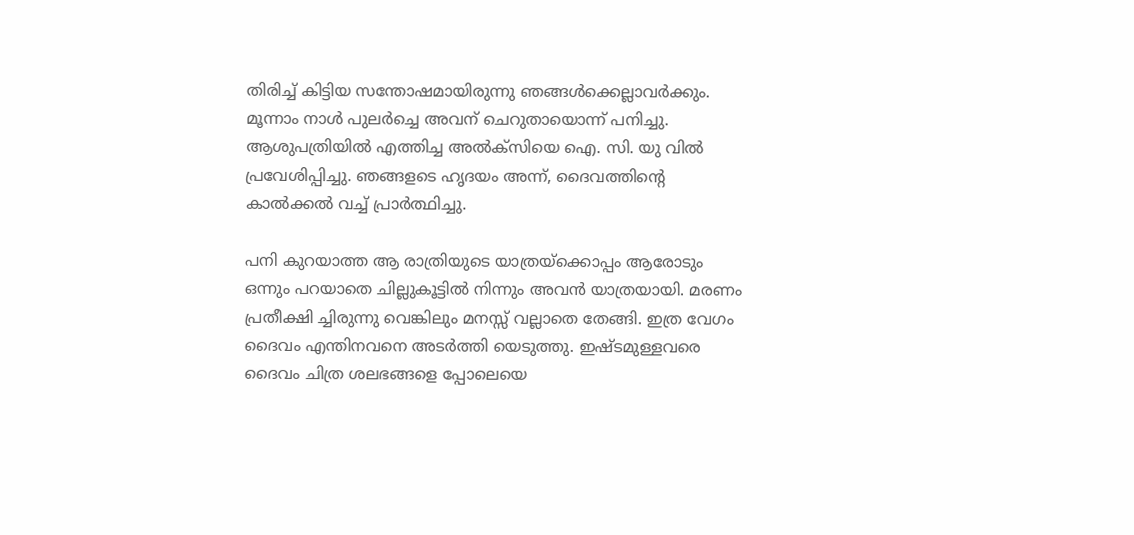തിരിച്ച്‌ കിട്ടിയ സന്തോഷമായിരുന്നു ഞങ്ങള്‍ക്കെല്ലാവര്‍ക്കും. മൂന്നാം നാള്‍ പുലര്‍ച്ചെ അവന് ചെറുതായൊന്ന്‌ പനിച്ചു. ആശുപത്രിയില്‍ എത്തിച്ച അല്‍ക്സിയെ ഐ. സി. യു വില്‍ പ്രവേശിപ്പിച്ചു. ഞങ്ങളടെ ഹൃദയം അന്ന്‌, ദൈവത്തിന്റെ കാല്‍ക്കല്‍ വച്ച്‌ പ്രാര്‍ത്ഥിച്ചു.

പനി കുറയാത്ത ആ രാത്രിയുടെ യാത്രയ്ക്കൊപ്പം ആരോടും ഒന്നും പറയാതെ ചില്ലുകൂട്ടില്‍ നിന്നും അവന്‍ യാത്രയായി. മരണം പ്രതീക്ഷി ച്ചിരുന്നു വെങ്കിലും മനസ്സ്‌ വല്ലാതെ തേങ്ങി. ഇത്ര വേഗം ദൈവം എന്തിനവനെ അടര്‍ത്തി യെടുത്തു. ഇഷ്ടമുള്ളവരെ ദൈവം ചിത്ര ശലഭങ്ങളെ പ്പോലെയെ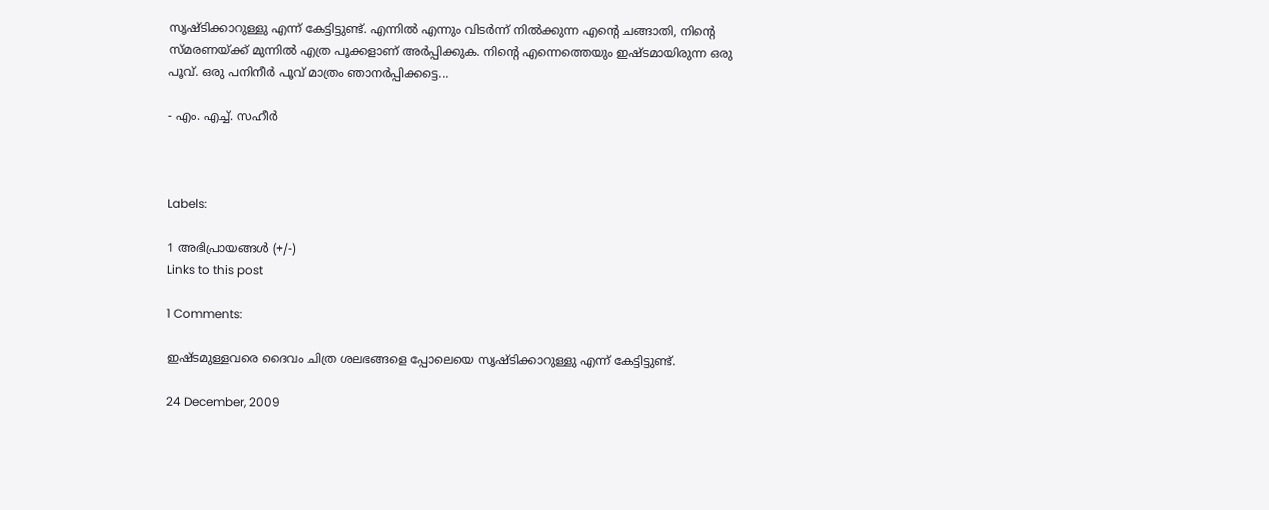സൃഷ്ടിക്കാറുള്ളു എന്ന്‌ കേട്ടിട്ടുണ്ട്‌. എന്നില്‍ എന്നും വിടര്‍ന്ന്‌ നില്‍ക്കുന്ന എന്റെ ചങ്ങാതി, നിന്റെ സ്മരണയ്ക്ക്‌ മുന്നില്‍ എത്ര പൂക്കളാണ്‌ അര്‍പ്പിക്കുക. നിന്റെ എന്നെത്തെയും ഇഷ്ടമായിരുന്ന ഒരു പൂവ്‌. ഒരു പനിനീര്‍ പൂവ്‌ മാത്രം ഞാനര്‍പ്പിക്കട്ടെ...

- എം. എച്ച്. സഹീര്‍



Labels:

1 അഭിപ്രായങ്ങള്‍ (+/-)
Links to this post

1 Comments:

ഇഷ്ടമുള്ളവരെ ദൈവം ചിത്ര ശലഭങ്ങളെ പ്പോലെയെ സൃഷ്ടിക്കാറുള്ളു എന്ന്‌ കേട്ടിട്ടുണ്ട്‌.

24 December, 2009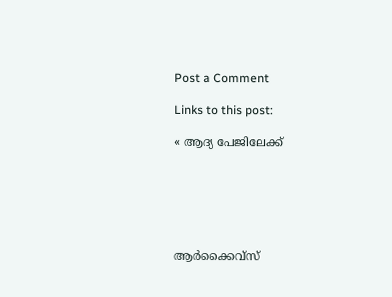Post a Comment

Links to this post:

« ആദ്യ പേജിലേക്ക്






ആര്‍ക്കൈവ്സ്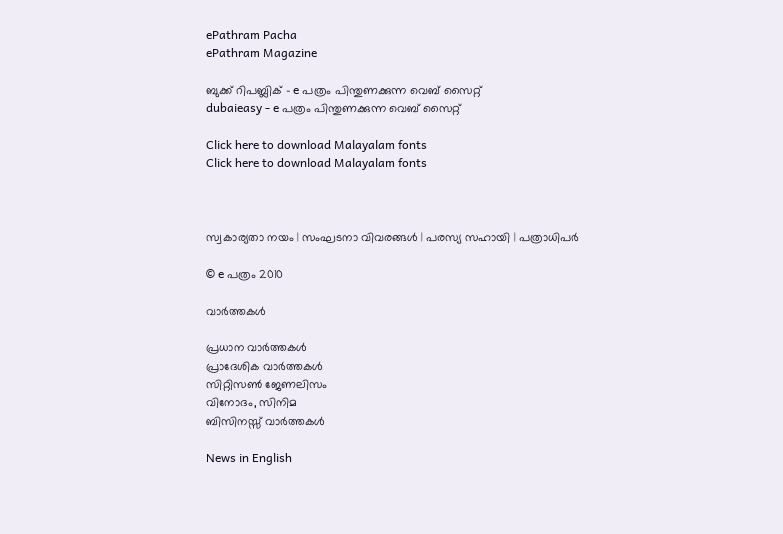ePathram Pacha
ePathram Magazine

ബുക്ക് റിപബ്ലിക് - e പത്രം പിന്തുണക്കുന്ന വെബ് സൈറ്റ്
dubaieasy - e പത്രം പിന്തുണക്കുന്ന വെബ് സൈറ്റ്

Click here to download Malayalam fonts
Click here to download Malayalam fonts



സ്വകാര്യതാ നയം | സംഘടനാ വിവരങ്ങള്‍ | പരസ്യ സഹായി | പത്രാധിപര്‍

© e പത്രം 2010

വാര്‍ത്തകള്‍

പ്രധാന വാര്‍ത്തകള്‍
പ്രാദേശിക വാര്‍ത്തകള്‍
സിറ്റിസണ്‍ ജേണലിസം
വിനോദം, സിനിമ
ബിസിനസ്സ് വാര്‍ത്തകള്‍

News in English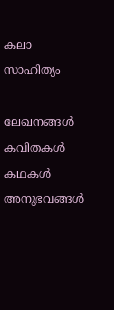കലാ സാഹിത്യം

ലേഖനങ്ങള്‍
കവിതകള്‍
കഥകള്‍
അനുഭവങ്ങള്‍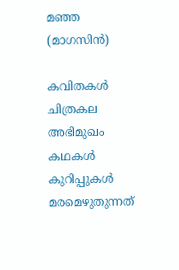മഞ്ഞ (മാഗസിന്‍)

കവിതകള്‍
ചിത്രകല
അഭിമുഖം
കഥകള്‍
കുറിപ്പുകള്‍
മരമെഴുതുന്നത്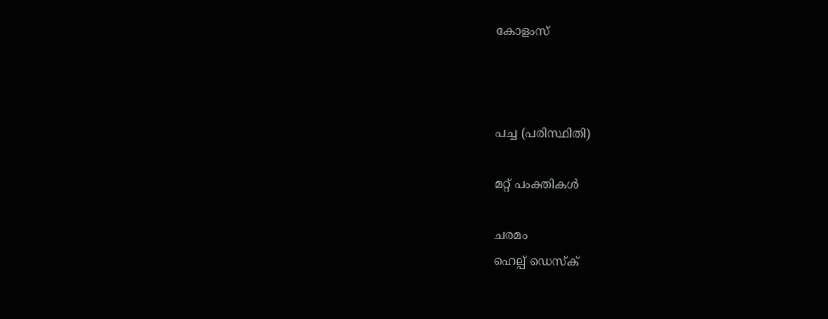കോളംസ്



പച്ച (പരിസ്ഥിതി)

മറ്റ് പംക്തികള്‍

ചരമം
ഹെല്പ് ഡെസ്ക്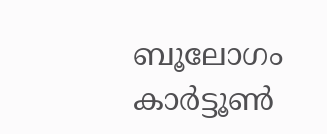ബൂലോഗം
കാര്‍ട്ടൂണ്‍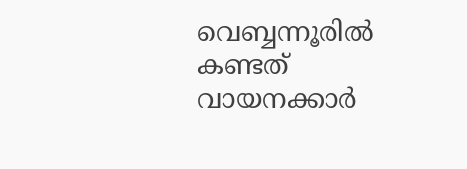വെബ്ബന്നൂരില്‍ കണ്ടത്
വായനക്കാര്‍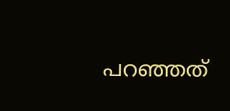പറഞ്ഞത്